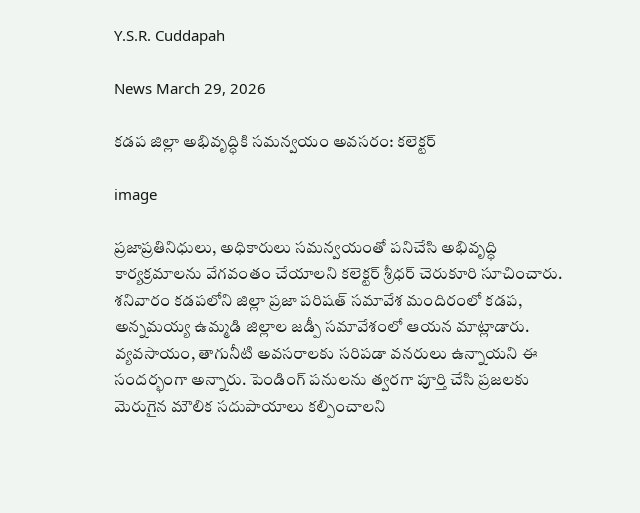Y.S.R. Cuddapah

News March 29, 2026

కడప జిల్లా అభివృద్ధికి సమన్వయం అవసరం: కలెక్టర్

image

ప్రజాప్రతినిధులు, అధికారులు సమన్వయంతో పనిచేసి అభివృద్ధి కార్యక్రమాలను వేగవంతం చేయాలని కలెక్టర్ శ్రీధర్ చెరుకూరి సూచించారు. శనివారం కడపలోని జిల్లా ప్రజా పరిషత్ సమావేశ మందిరంలో కడప, అన్నమయ్య ఉమ్మడి జిల్లాల జడ్పీ సమావేశంలో ఆయన మాట్లాడారు. వ్యవసాయం, తాగునీటి అవసరాలకు సరిపడా వనరులు ఉన్నాయని ఈ సందర్భంగా అన్నారు. పెండింగ్ పనులను త్వరగా పూర్తి చేసి ప్రజలకు మెరుగైన మౌలిక సదుపాయాలు కల్పించాలని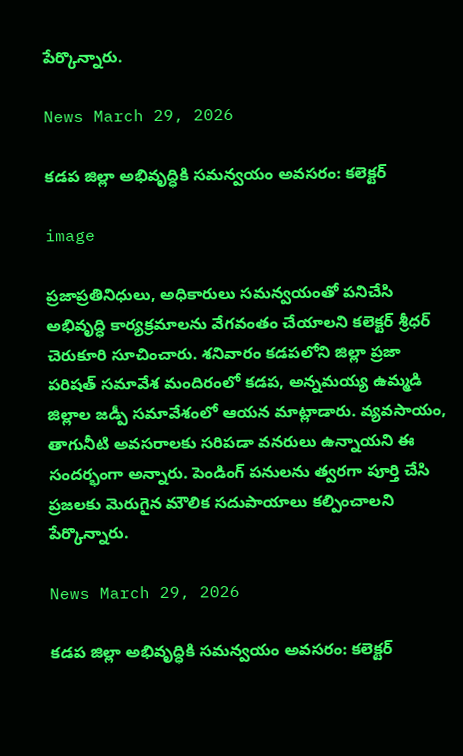పేర్కొన్నారు.

News March 29, 2026

కడప జిల్లా అభివృద్ధికి సమన్వయం అవసరం: కలెక్టర్

image

ప్రజాప్రతినిధులు, అధికారులు సమన్వయంతో పనిచేసి అభివృద్ధి కార్యక్రమాలను వేగవంతం చేయాలని కలెక్టర్ శ్రీధర్ చెరుకూరి సూచించారు. శనివారం కడపలోని జిల్లా ప్రజా పరిషత్ సమావేశ మందిరంలో కడప, అన్నమయ్య ఉమ్మడి జిల్లాల జడ్పీ సమావేశంలో ఆయన మాట్లాడారు. వ్యవసాయం, తాగునీటి అవసరాలకు సరిపడా వనరులు ఉన్నాయని ఈ సందర్భంగా అన్నారు. పెండింగ్ పనులను త్వరగా పూర్తి చేసి ప్రజలకు మెరుగైన మౌలిక సదుపాయాలు కల్పించాలని పేర్కొన్నారు.

News March 29, 2026

కడప జిల్లా అభివృద్ధికి సమన్వయం అవసరం: కలెక్టర్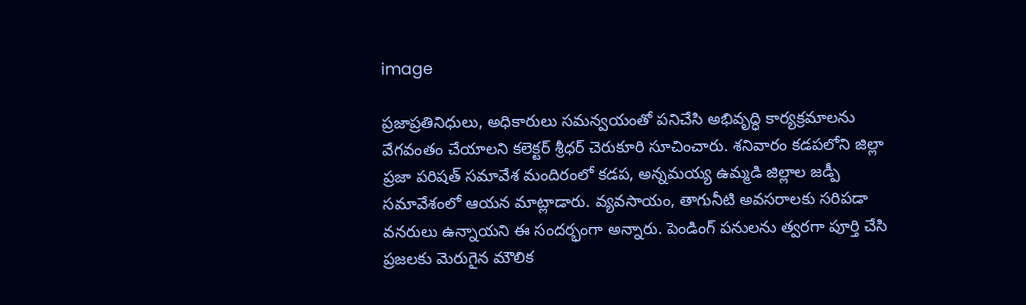image

ప్రజాప్రతినిధులు, అధికారులు సమన్వయంతో పనిచేసి అభివృద్ధి కార్యక్రమాలను వేగవంతం చేయాలని కలెక్టర్ శ్రీధర్ చెరుకూరి సూచించారు. శనివారం కడపలోని జిల్లా ప్రజా పరిషత్ సమావేశ మందిరంలో కడప, అన్నమయ్య ఉమ్మడి జిల్లాల జడ్పీ సమావేశంలో ఆయన మాట్లాడారు. వ్యవసాయం, తాగునీటి అవసరాలకు సరిపడా వనరులు ఉన్నాయని ఈ సందర్భంగా అన్నారు. పెండింగ్ పనులను త్వరగా పూర్తి చేసి ప్రజలకు మెరుగైన మౌలిక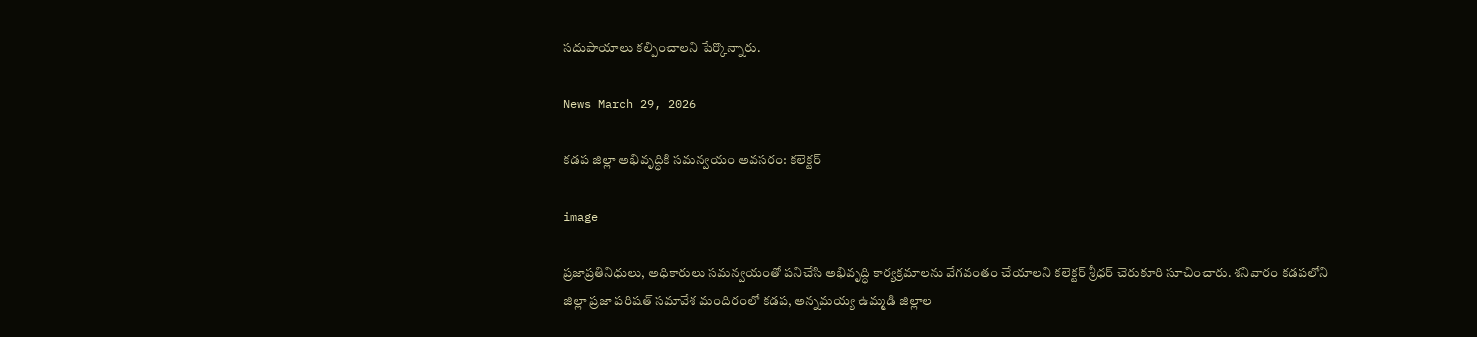సదుపాయాలు కల్పించాలని పేర్కొన్నారు.

News March 29, 2026

కడప జిల్లా అభివృద్ధికి సమన్వయం అవసరం: కలెక్టర్

image

ప్రజాప్రతినిధులు, అధికారులు సమన్వయంతో పనిచేసి అభివృద్ధి కార్యక్రమాలను వేగవంతం చేయాలని కలెక్టర్ శ్రీధర్ చెరుకూరి సూచించారు. శనివారం కడపలోని జిల్లా ప్రజా పరిషత్ సమావేశ మందిరంలో కడప, అన్నమయ్య ఉమ్మడి జిల్లాల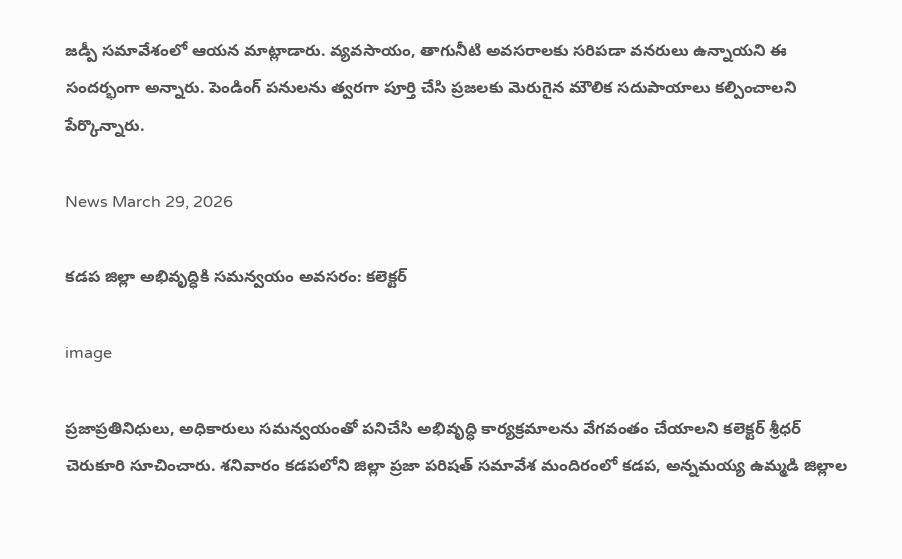జడ్పీ సమావేశంలో ఆయన మాట్లాడారు. వ్యవసాయం, తాగునీటి అవసరాలకు సరిపడా వనరులు ఉన్నాయని ఈ సందర్భంగా అన్నారు. పెండింగ్ పనులను త్వరగా పూర్తి చేసి ప్రజలకు మెరుగైన మౌలిక సదుపాయాలు కల్పించాలని పేర్కొన్నారు.

News March 29, 2026

కడప జిల్లా అభివృద్ధికి సమన్వయం అవసరం: కలెక్టర్

image

ప్రజాప్రతినిధులు, అధికారులు సమన్వయంతో పనిచేసి అభివృద్ధి కార్యక్రమాలను వేగవంతం చేయాలని కలెక్టర్ శ్రీధర్ చెరుకూరి సూచించారు. శనివారం కడపలోని జిల్లా ప్రజా పరిషత్ సమావేశ మందిరంలో కడప, అన్నమయ్య ఉమ్మడి జిల్లాల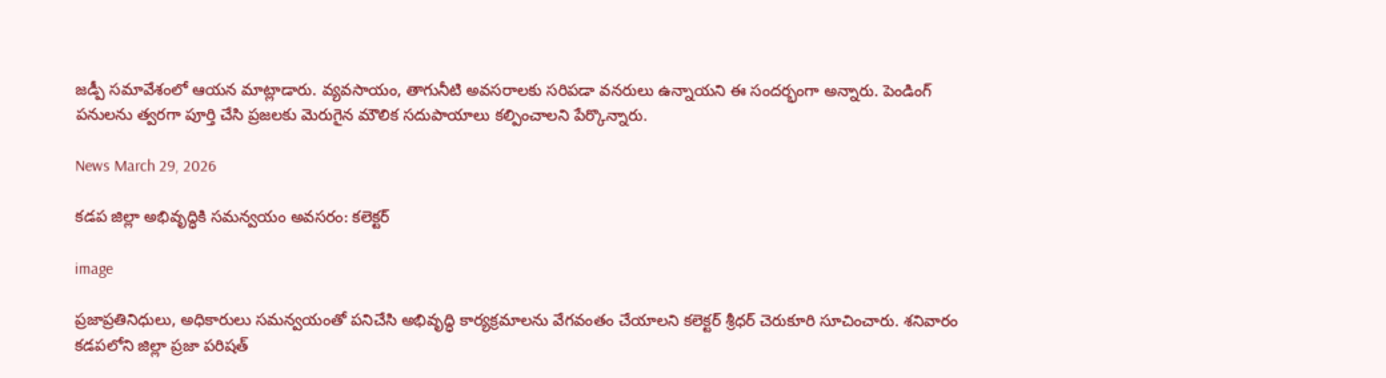జడ్పీ సమావేశంలో ఆయన మాట్లాడారు. వ్యవసాయం, తాగునీటి అవసరాలకు సరిపడా వనరులు ఉన్నాయని ఈ సందర్భంగా అన్నారు. పెండింగ్ పనులను త్వరగా పూర్తి చేసి ప్రజలకు మెరుగైన మౌలిక సదుపాయాలు కల్పించాలని పేర్కొన్నారు.

News March 29, 2026

కడప జిల్లా అభివృద్ధికి సమన్వయం అవసరం: కలెక్టర్

image

ప్రజాప్రతినిధులు, అధికారులు సమన్వయంతో పనిచేసి అభివృద్ధి కార్యక్రమాలను వేగవంతం చేయాలని కలెక్టర్ శ్రీధర్ చెరుకూరి సూచించారు. శనివారం కడపలోని జిల్లా ప్రజా పరిషత్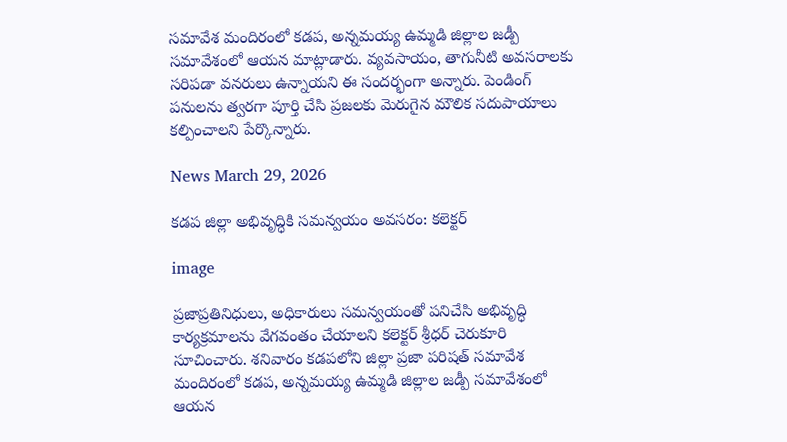సమావేశ మందిరంలో కడప, అన్నమయ్య ఉమ్మడి జిల్లాల జడ్పీ సమావేశంలో ఆయన మాట్లాడారు. వ్యవసాయం, తాగునీటి అవసరాలకు సరిపడా వనరులు ఉన్నాయని ఈ సందర్భంగా అన్నారు. పెండింగ్ పనులను త్వరగా పూర్తి చేసి ప్రజలకు మెరుగైన మౌలిక సదుపాయాలు కల్పించాలని పేర్కొన్నారు.

News March 29, 2026

కడప జిల్లా అభివృద్ధికి సమన్వయం అవసరం: కలెక్టర్

image

ప్రజాప్రతినిధులు, అధికారులు సమన్వయంతో పనిచేసి అభివృద్ధి కార్యక్రమాలను వేగవంతం చేయాలని కలెక్టర్ శ్రీధర్ చెరుకూరి సూచించారు. శనివారం కడపలోని జిల్లా ప్రజా పరిషత్ సమావేశ మందిరంలో కడప, అన్నమయ్య ఉమ్మడి జిల్లాల జడ్పీ సమావేశంలో ఆయన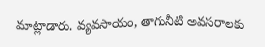మాట్లాడారు. వ్యవసాయం, తాగునీటి అవసరాలకు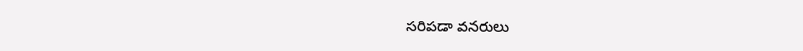సరిపడా వనరులు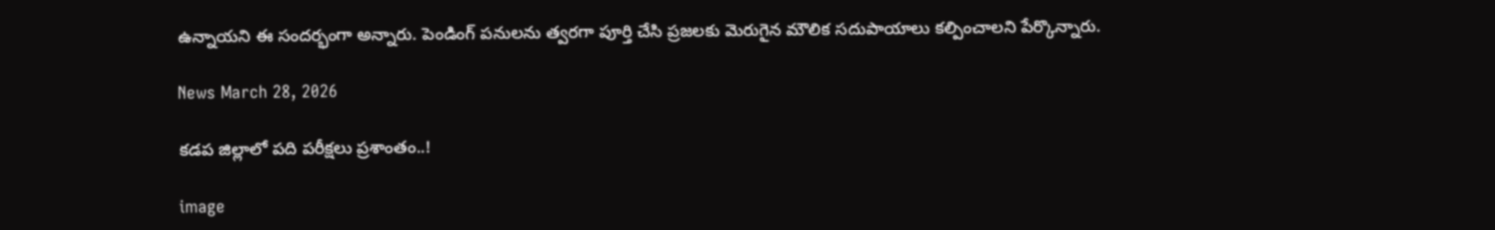ఉన్నాయని ఈ సందర్భంగా అన్నారు. పెండింగ్ పనులను త్వరగా పూర్తి చేసి ప్రజలకు మెరుగైన మౌలిక సదుపాయాలు కల్పించాలని పేర్కొన్నారు.

News March 28, 2026

కడప జిల్లాలో పది పరీక్షలు ప్రశాంతం..!

image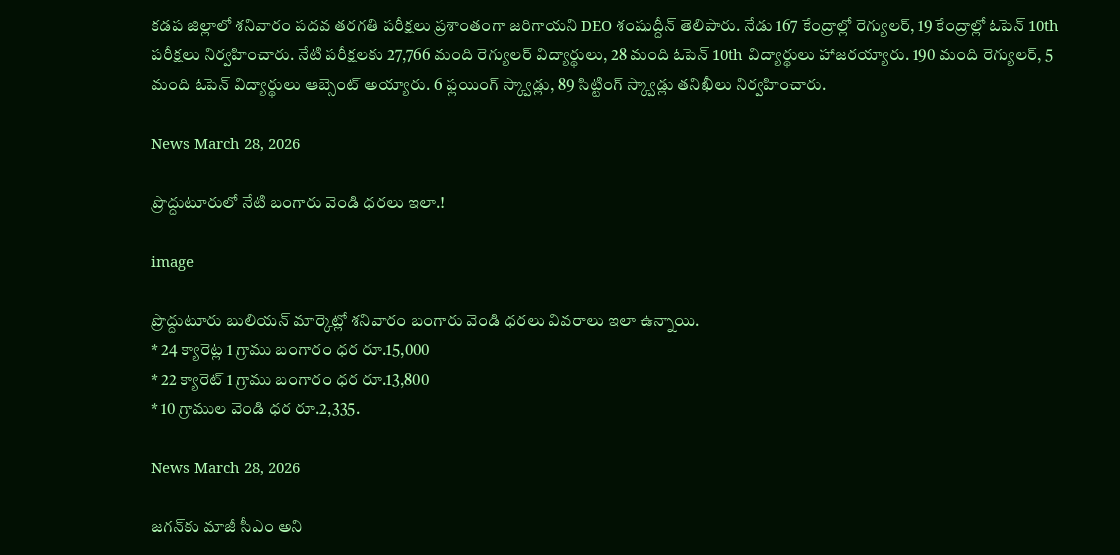కడప జిల్లాలో శనివారం పదవ తరగతి పరీక్షలు ప్రశాంతంగా జరిగాయని DEO శంషుద్దీన్ తెలిపారు. నేడు 167 కేంద్రాల్లో రెగ్యులర్, 19 కేంద్రాల్లో ఓపెన్ 10th పరీక్షలు నిర్వహించారు. నేటి పరీక్షలకు 27,766 మంది రెగ్యులర్ విద్యార్థులు, 28 మంది ఓపెన్ 10th విద్యార్థులు హాజరయ్యారు. 190 మంది రెగ్యులర్, 5 మంది ఓపెన్ విద్యార్థులు ఆబ్సెంట్ అయ్యారు. 6 ఫ్లయింగ్ స్క్వాడ్లు, 89 సిట్టింగ్ స్క్వాడ్లు తనిఖీలు నిర్వహించారు.

News March 28, 2026

ప్రొద్దుటూరులో నేటి బంగారు వెండి ధరలు ఇలా.!

image

ప్రొద్దుటూరు బులియన్ మార్కెట్లో శనివారం బంగారు వెండి ధరలు వివరాలు ఇలా ఉన్నాయి.
* 24 క్యారెట్ల 1 గ్రాము బంగారం ధర రూ.15,000
* 22 క్యారెట్ 1 గ్రాము బంగారం ధర రూ.13,800
* 10 గ్రాముల వెండి ధర రూ.2,335.

News March 28, 2026

జగన్‌కు మాజీ సీఎం అని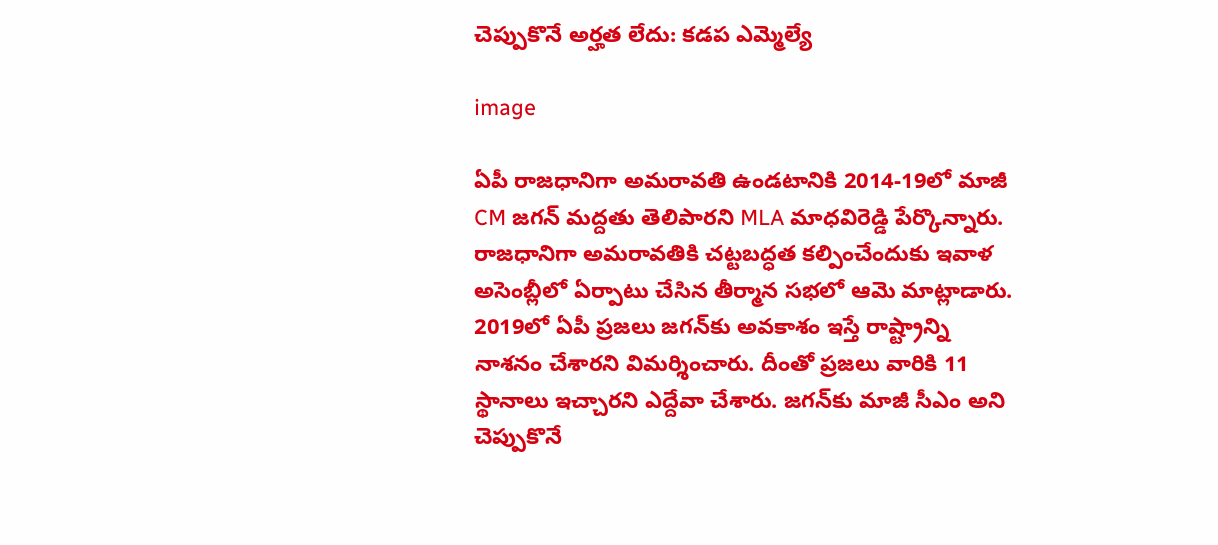చెప్పుకొనే అర్హత లేదు: కడప ఎమ్మెల్యే

image

ఏపీ రాజధానిగా అమరావతి ఉండటానికి 2014-19లో మాజీ CM జగన్ మద్దతు తెలిపారని MLA మాధవిరెడ్డి పేర్కొన్నారు. రాజధానిగా అమరావతికి చట్టబద్ధత కల్పించేందుకు ఇవాళ అసెంబ్లీలో ఏర్పాటు చేసిన తీర్మాన సభలో ఆమె మాట్లాడారు. 2019లో ఏపీ ప్రజలు జగన్‌కు అవకాశం ఇస్తే రాష్ట్రాన్ని నాశనం చేశారని విమర్శించారు. దీంతో ప్రజలు వారికి 11 స్థానాలు ఇచ్చారని ఎద్దేవా చేశారు. జగన్‌కు మాజీ సీఎం అని చెప్పుకొనే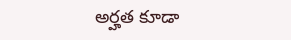అర్హత కూడా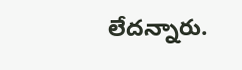లేదన్నారు.